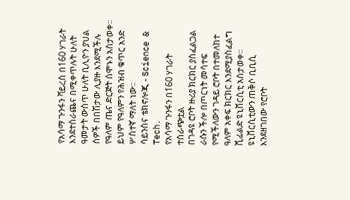የአሳማ ጉንፋን ቫይረስ በ160 ሃገራት እንደተሰራጨና በሚቀጥሉት ሁለት ዓመታት ውስጥ ሁለት ቢሊዮን ያህል ሰዎች በበሽታው ሊያዙ እንደሚችሉ የዓለም ጤና ድርጅት ሰሞኑን አስታወቀ፡፡ ይህም የዓለምን የሕዝብ ቁጥር አንድ ሦስተኛ ማለት ነው፡፡
ሳይንስና ቴክኖሎጂ - Science & Tech.
የአሳማ ጉንፋን በ160 ሃገራት ተሰራጭቷል
በገዳዩ ሮቦት ዙሪያ ክርክር ያስፈልጋል
ራሱን ችሎ በጦርነት መሳተፍ የሚችለውን ገዳይ ሮቦት በተመለከተ ዓለም አቀፍ ክርክር እንደሚያስፈልግ ሺፊልድ ዩኒቨርሲቲ አስታወቀ፡፡ዩኒቨርሲቲውን ጠቅሶ ቢቢሲ እንደዘገበው የሮቦት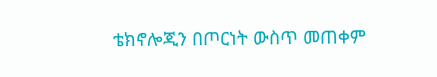ቴክኖሎጂን በጦርነት ውስጥ መጠቀም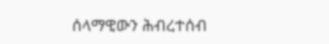ሰላማዊውን ሕብረተሰብ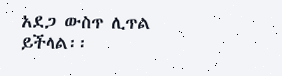አደጋ ውስጥ ሊጥል ይችላል፡፡